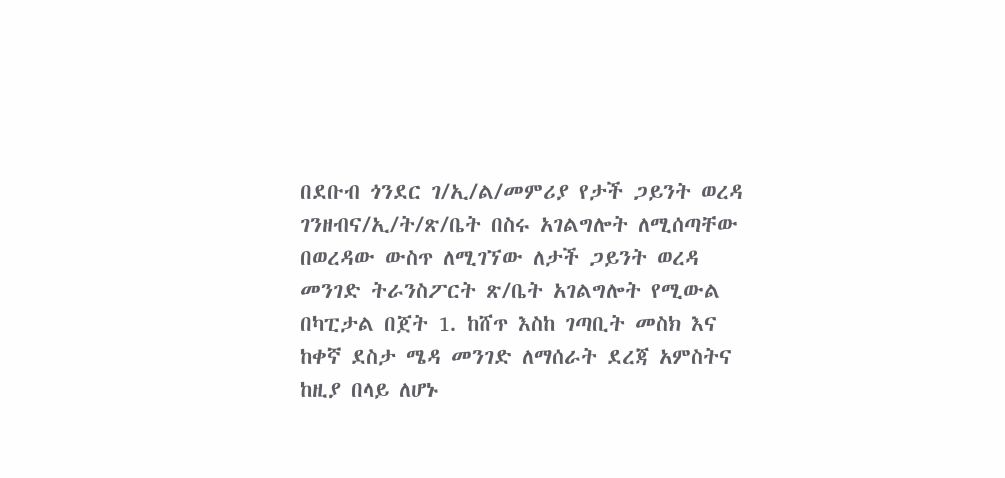በደቡብ ጎንደር ገ/ኢ/ል/መምሪያ የታች ጋይንት ወረዳ ገንዘብና/ኢ/ት/ጽ/ቤት በስሩ አገልግሎት ለሚሰጣቸው በወረዳው ውስጥ ለሚገኘው ለታች ጋይንት ወረዳ መንገድ ትራንስፖርት ጽ/ቤት አገልግሎት የሚውል በካፒታል በጀት 1. ከሸጥ እስከ ገጣቢት መስክ እና ከቀኛ ደስታ ሜዳ መንገድ ለማሰራት ደረጃ አምስትና ከዚያ በላይ ለሆኑ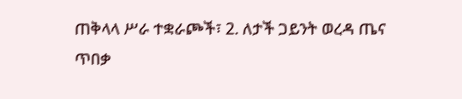ጠቅላላ ሥራ ተቋራጮች፣ 2. ለታች ጋይንት ወረዳ ጤና ጥበቃ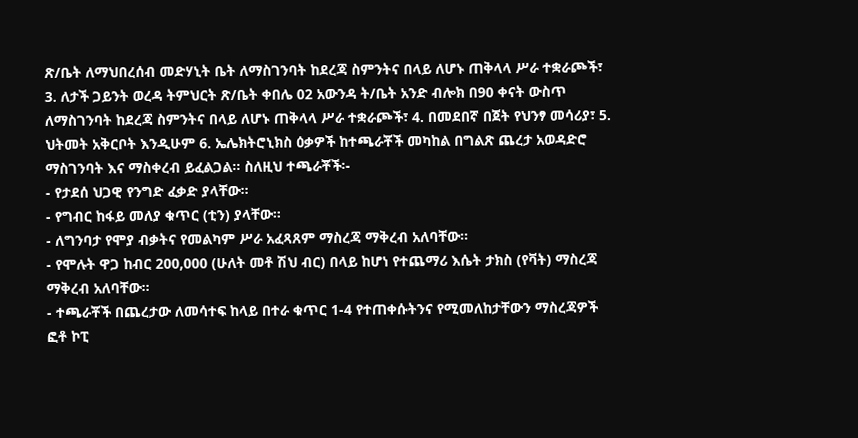ጽ/ቤት ለማህበረሰብ መድሃኒት ቤት ለማስገንባት ከደረጃ ስምንትና በላይ ለሆኑ ጠቅላላ ሥራ ተቋራጮች፣ 3. ለታች ጋይንት ወረዳ ትምህርት ጽ/ቤት ቀበሌ 02 አውንዳ ት/ቤት አንድ ብሎክ በ90 ቀናት ውስጥ ለማስገንባት ከደረጃ ስምንትና በላይ ለሆኑ ጠቅላላ ሥራ ተቋራጮች፣ 4. በመደበኛ በጀት የህንፃ መሳሪያ፣ 5. ህትመት አቅርቦት እንዲሁም 6. ኤሌክትሮኒክስ ዕቃዎች ከተጫራቾች መካከል በግልጽ ጨረታ አወዳድሮ ማስገንባት እና ማስቀረብ ይፈልጋል፡፡ ስለዚህ ተጫራቾች፡-
- የታደሰ ህጋዊ የንግድ ፈቃድ ያላቸው፡፡
- የግብር ከፋይ መለያ ቁጥር (ቲን) ያላቸው፡፡
- ለግንባታ የሞያ ብቃትና የመልካም ሥራ አፈጻጸም ማስረጃ ማቅረብ አለባቸው፡፡
- የሞሉት ዋጋ ከብር 200,000 (ሁለት መቶ ሽህ ብር) በላይ ከሆነ የተጨማሪ እሴት ታክስ (የቫት) ማስረጃ ማቅረብ አለባቸው፡፡
- ተጫራቾች በጨረታው ለመሳተፍ ከላይ በተራ ቁጥር 1-4 የተጠቀሱትንና የሚመለከታቸውን ማስረጃዎች ፎቶ ኮፒ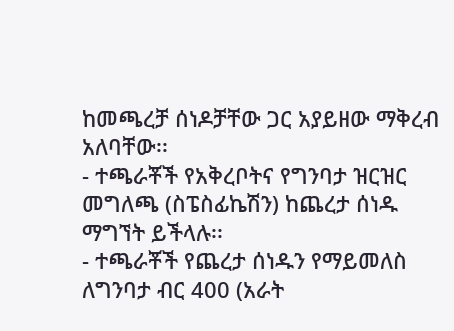ከመጫረቻ ሰነዶቻቸው ጋር አያይዘው ማቅረብ አለባቸው፡፡
- ተጫራቾች የአቅረቦትና የግንባታ ዝርዝር መግለጫ (ስፔስፊኬሽን) ከጨረታ ሰነዱ ማግኘት ይችላሉ፡፡
- ተጫራቾች የጨረታ ሰነዱን የማይመለስ ለግንባታ ብር 400 (አራት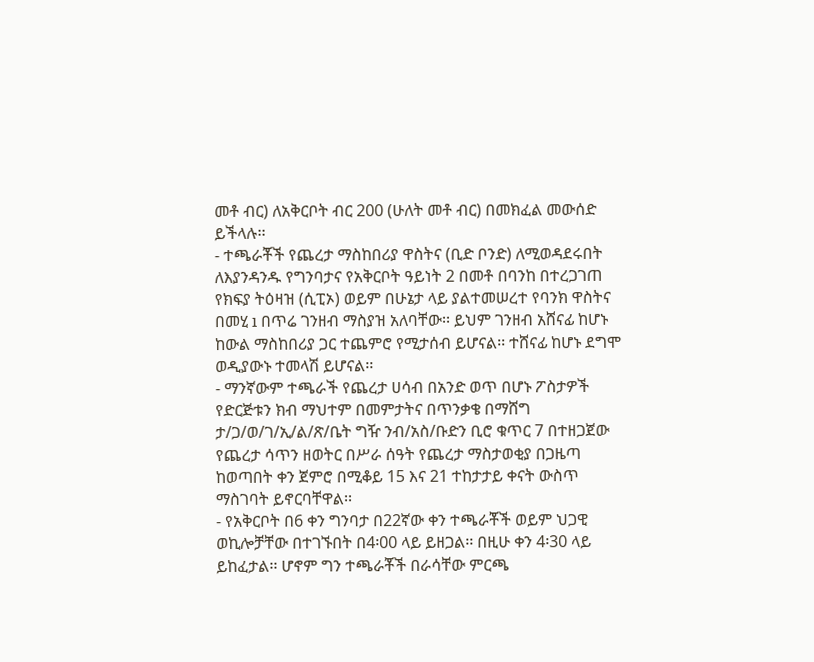መቶ ብር) ለአቅርቦት ብር 200 (ሁለት መቶ ብር) በመክፈል መውሰድ ይችላሉ፡፡
- ተጫራቾች የጨረታ ማስከበሪያ ዋስትና (ቢድ ቦንድ) ለሚወዳደሩበት ለእያንዳንዱ የግንባታና የአቅርቦት ዓይነት 2 በመቶ በባንከ በተረጋገጠ የክፍያ ትዕዛዝ (ሲፒኦ) ወይም በሁኔታ ላይ ያልተመሠረተ የባንክ ዋስትና በመሂ ı በጥሬ ገንዘብ ማስያዝ አለባቸው፡፡ ይህም ገንዘብ አሸናፊ ከሆኑ ከውል ማስከበሪያ ጋር ተጨምሮ የሚታሰብ ይሆናል፡፡ ተሸናፊ ከሆኑ ደግሞ ወዲያውኑ ተመላሽ ይሆናል፡፡
- ማንኛውም ተጫራች የጨረታ ሀሳብ በአንድ ወጥ በሆኑ ፖስታዎች የድርጅቱን ክብ ማህተም በመምታትና በጥንቃቄ በማሸግ ታ/ጋ/ወ/ገ/ኢ/ል/ጽ/ቤት ግዥ ንብ/አስ/ቡድን ቢሮ ቁጥር 7 በተዘጋጀው የጨረታ ሳጥን ዘወትር በሥራ ሰዓት የጨረታ ማስታወቂያ በጋዜጣ ከወጣበት ቀን ጀምሮ በሚቆይ 15 እና 21 ተከታታይ ቀናት ውስጥ ማስገባት ይኖርባቸዋል፡፡
- የአቅርቦት በ6 ቀን ግንባታ በ22ኛው ቀን ተጫራቾች ወይም ህጋዊ ወኪሎቻቸው በተገኙበት በ4፡00 ላይ ይዘጋል፡፡ በዚሁ ቀን 4፡30 ላይ ይከፈታል፡፡ ሆኖም ግን ተጫራቾች በራሳቸው ምርጫ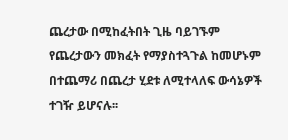ጨረታው በሚከፈትበት ጊዜ ባይገኙም የጨረታውን መክፈት የማያስተጓጉል ከመሆኑም በተጨማሪ በጨረታ ሂደቱ ለሚተላለፍ ውሳኔዎች ተገዥ ይሆናሉ፡፡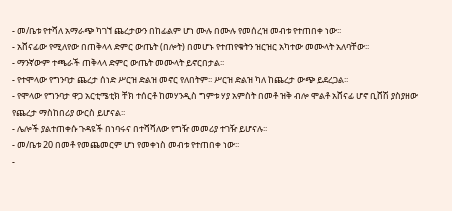- መ/ቤቱ የተሻለ አማራጭ ካገኘ ጨረታውን በከፊልም ሆነ ሙሉ በሙሉ የመሰረዝ መብቱ የተጠበቀ ነው፡፡
- አሸናፊው የሚለየው በጠቅላላ ድምር ውጤት (በሎት) በመሆኑ የተጠየቁትን ዝርዝር አካተው መሙላት አለባቸው፡፡
- ማንኛውም ተጫራች ጠቅላላ ድምር ውጤት መሙላት ይኖርበታል፡፡
- የተሞላው የግንባታ ጨረታ ሰነድ ሥርዝ ድልዝ መኖር የለበትም፡፡ ሥርዝ ድልዝ ካለ ከጨረታ ውጭ ይደረጋል፡፡
- የሞላው የግንባታ ዋጋ አርቲሜቲክ ቸክ ተሰርቶ ከመሃንዲስ ግምቱ ሃያ አምስት በመቶ ዝቅ ብሎ ሞልቶ አሸናፊ ሆኖ ቢሸሽ ያስያዘው የጨረታ ማስከበሪያ ውርስ ይሆናል፡፡
- ሌሎች ያልተጠቀሱ ጉዳዩች በነባሩና በተሻሻለው የግዥ መመሪያ ተገዥ ይሆናሉ፡፡
- መ/ቤቱ 20 በመቶ የመጨመርም ሆነ የመቀነስ መብቱ የተጠበቀ ነው፡፡
-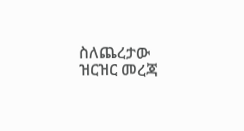ስለጨረታው ዝርዝር መረጃ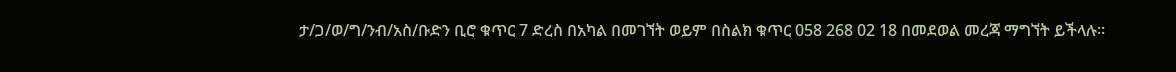ታ/ጋ/ወ/ግ/ንብ/አስ/ቡድን ቢሮ ቁጥር 7 ድረስ በአካል በመገኘት ወይም በስልክ ቁጥር 058 268 02 18 በመደወል መረጃ ማግኘት ይችላሉ፡፡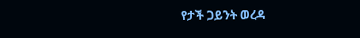የታች ጋይንት ወረዳ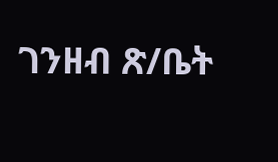ገንዘብ ጽ/ቤት